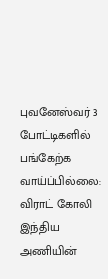புவனேஸ்வர் 3 போட்டிகளில் பங்கேற்க வாய்ப்பில்லை: விராட் கோலி
இந்திய அணியின்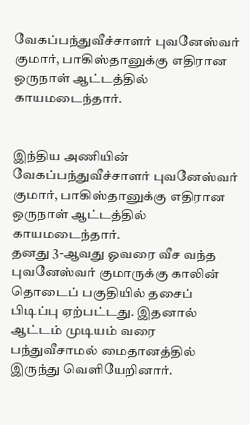வேகப்பந்துவீச்சாளர் புவனேஸ்வர் குமார், பாகிஸ்தானுக்கு எதிரான ஒருநாள் ஆட்டத்தில் காயமடைந்தார்.


இந்திய அணியின் வேகப்பந்துவீச்சாளர் புவனேஸ்வர் குமார், பாகிஸ்தானுக்கு எதிரான ஒருநாள் ஆட்டத்தில் காயமடைந்தார்.
தனது 3-ஆவது ஓவரை வீச வந்த புவனேஸ்வர் குமாருக்கு காலின் தொடைப் பகுதியில் தசைப் பிடிப்பு ஏற்பட்டது. இதனால் ஆட்டம் முடியம் வரை பந்துவீசாமல் மைதானத்தில் இருந்து வெளியேறினார்.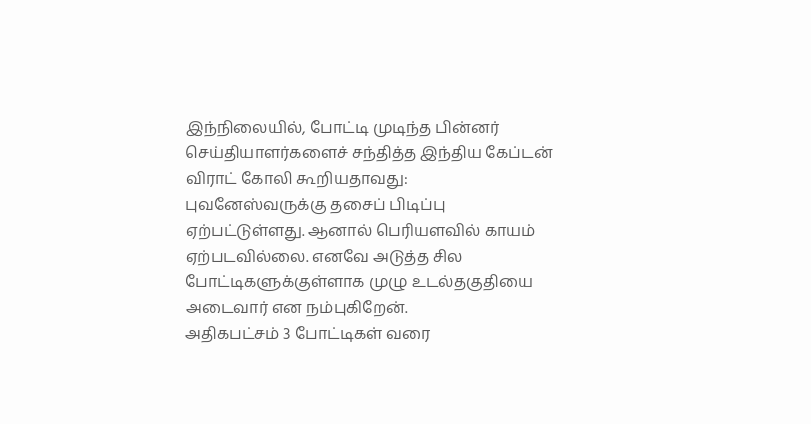இந்நிலையில், போட்டி முடிந்த பின்னர் செய்தியாளர்களைச் சந்தித்த இந்திய கேப்டன் விராட் கோலி கூறியதாவது:
புவனேஸ்வருக்கு தசைப் பிடிப்பு ஏற்பட்டுள்ளது. ஆனால் பெரியளவில் காயம் ஏற்படவில்லை. எனவே அடுத்த சில போட்டிகளுக்குள்ளாக முழு உடல்தகுதியை அடைவார் என நம்புகிறேன்.
அதிகபட்சம் 3 போட்டிகள் வரை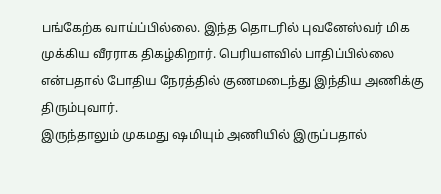பங்கேற்க வாய்ப்பில்லை. இந்த தொடரில் புவனேஸ்வர் மிக முக்கிய வீரராக திகழ்கிறார். பெரியளவில் பாதிப்பில்லை என்பதால் போதிய நேரத்தில் குணமடைந்து இந்திய அணிக்கு திரும்புவார்.
இருந்தாலும் முகமது ஷமியும் அணியில் இருப்பதால்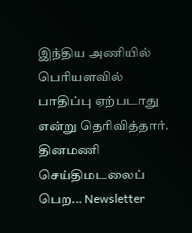இந்திய அணியில் பெரியளவில் பாதிப்பு ஏற்படாது என்று தெரிவித்தார்.
தினமணி செய்திமடலைப் பெற... Newsletter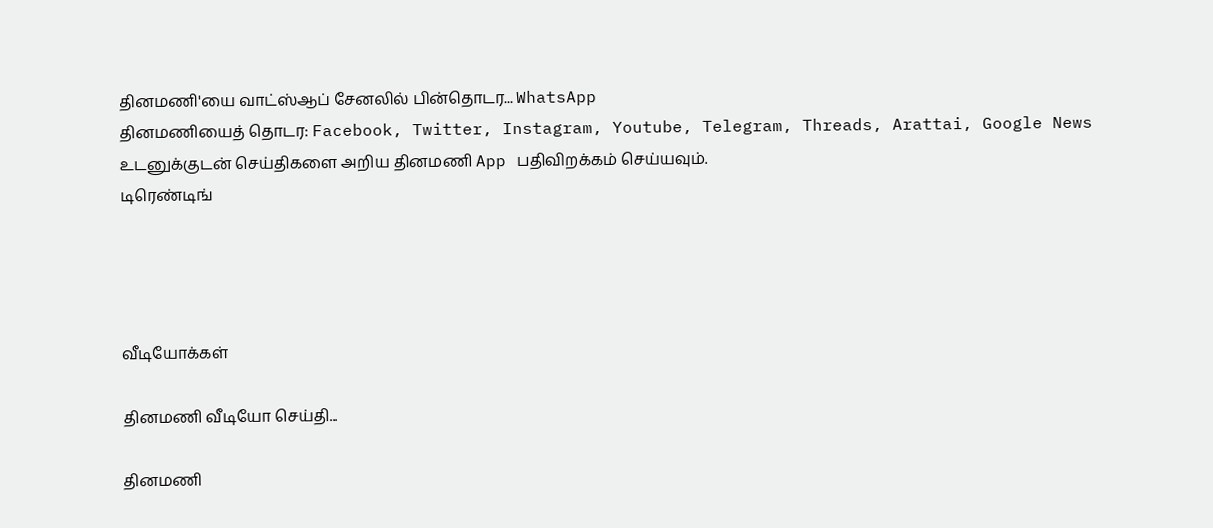தினமணி'யை வாட்ஸ்ஆப் சேனலில் பின்தொடர... WhatsApp
தினமணியைத் தொடர: Facebook, Twitter, Instagram, Youtube, Telegram, Threads, Arattai, Google News
உடனுக்குடன் செய்திகளை அறிய தினமணி App பதிவிறக்கம் செய்யவும்.
டிரெண்டிங்




வீடியோக்கள்

தினமணி வீடியோ செய்தி...

தினமணி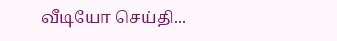வீடியோ செய்தி...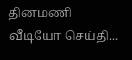தினமணி வீடியோ செய்தி...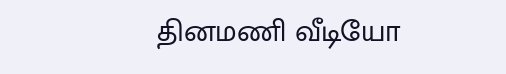தினமணி வீடியோ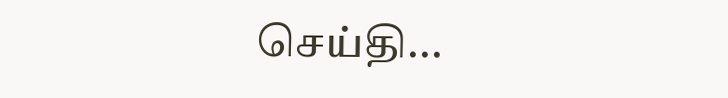செய்தி...